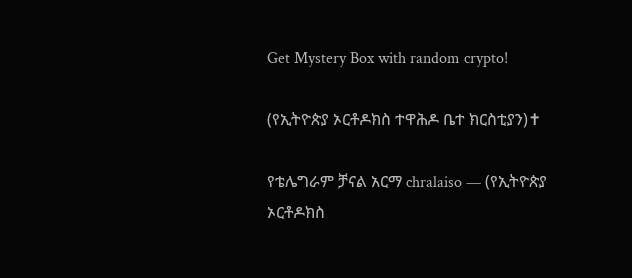Get Mystery Box with random crypto!

(የኢትዮጵያ ኦርቶዶክስ ተዋሕዶ ቤተ ክርስቲያን)✝

የቴሌግራም ቻናል አርማ chralaiso — (የኢትዮጵያ ኦርቶዶክስ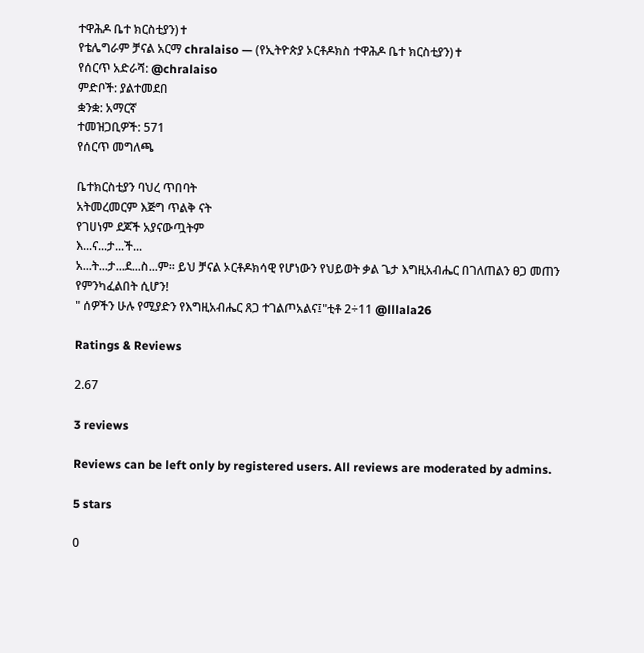ተዋሕዶ ቤተ ክርስቲያን)✝
የቴሌግራም ቻናል አርማ chralaiso — (የኢትዮጵያ ኦርቶዶክስ ተዋሕዶ ቤተ ክርስቲያን)✝
የሰርጥ አድራሻ: @chralaiso
ምድቦች: ያልተመደበ
ቋንቋ: አማርኛ
ተመዝጋቢዎች: 571
የሰርጥ መግለጫ

ቤተክርስቲያን ባህረ ጥበባት
አትመረመርም እጅግ ጥልቅ ናት
የገሀነም ደጆች አያናውጧትም
እ...ና...ታ...ች...
አ...ት...ታ...ደ...ስ...ም፡፡ ይህ ቻናል ኦርቶዶክሳዊ የሆነውን የህይወት ቃል ጌታ እግዚአብሔር በገለጠልን ፀጋ መጠን የምንካፈልበት ሲሆን!
" ሰዎችን ሁሉ የሚያድን የእግዚአብሔር ጸጋ ተገልጦአልና፤"ቲቶ 2÷11 @lllala26

Ratings & Reviews

2.67

3 reviews

Reviews can be left only by registered users. All reviews are moderated by admins.

5 stars

0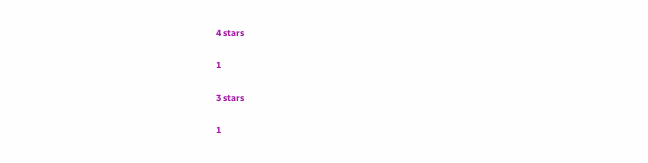4 stars

1

3 stars

1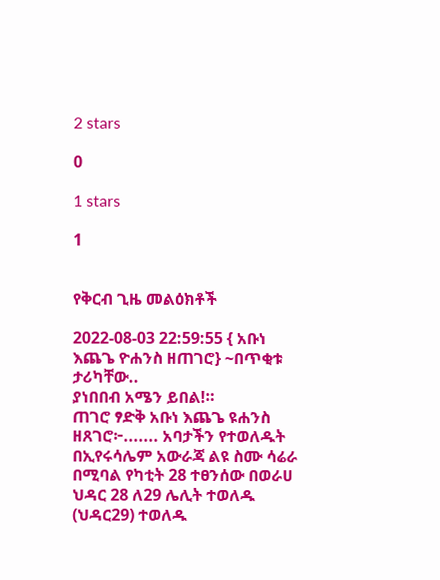2 stars

0

1 stars

1


የቅርብ ጊዜ መልዕክቶች

2022-08-03 22:59:55 { አቡነ እጨጌ ዮሐንስ ዘጠገሮ} ~በጥቂቱ ታሪካቸው..
ያነበበብ አሜን ይበል!።
ጠገሮ ፃድቅ አቡነ እጨጌ ዩሐንስ ዘጸገሮ፦....... አባታችን የተወለዱት በኢየሩሳሌም አውራጃ ልዩ ስሙ ሳሬራ በሚባል የካቲት 28 ተፀንሰው በወራሀ ህዳር 28 ለ29 ሌሊት ተወለዱ (ህዳር29) ተወለዱ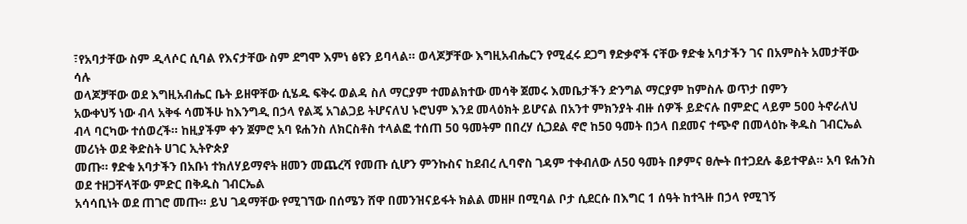፣የአባታቸው ስም ዲላሶር ሲባል የእናታቸው ስም ደግሞ እምነ ፅዩን ይባላል። ወላጆቻቸው እግዚአብሔርን የሚፈሩ ደጋግ ፃድቃኖች ናቸው ፃድቁ አባታችን ገና በአምስት አመታቸው ሳሉ
ወላጆቻቸው ወደ እግዚአብሔር ቤት ይዘዋቸው ሲሄዱ ፍቅሩ ወልዳ ስለ ማርያም ተመልክተው መሳቅ ጀመሩ እመቤታችን ድንግል ማርያም ከምስሉ ወጥታ በምን
አውቀህኝ ነው ብላ አቅፋ ሳመችሁ ከእንግዲ በኃላ የልጄ አገልጋይ ትሆናለህ ኑሮህም እንደ መላዕክት ይሆናል በአንተ ምክንያት ብዙ ሰዎች ይድናሉ በምድር ላይም 500 ትኖራለህ ብላ ባርካው ተሰወረች። ከዚያችም ቀን ጀምሮ አባ ዩሐንስ ለክርስቶስ ተላልፎ ተሰጠ 50 ዓመትም በበረሃ ሲጋደል ኖሮ ከ50 ዓመት በኃላ በደመና ተጭኖ በመላዕኩ ቅዱስ ገብርኤል መሪነት ወደ ቅድስት ሀገር ኢትዮጵያ
መጡ። ፃድቁ አባታችን በአቡነ ተክለሃይማኖት ዘመን መጨረሻ የመጡ ሲሆን ምንኩስና ከደብረ ሊባኖስ ገዳም ተቀብለው ለ50 ዓመት በፆምና ፀሎት በተጋደሉ ቆይተዋል። አባ ዩሐንስ ወደ ተዘጋቸላቸው ምድር በቅዱስ ገብርኤል
አሳሳቢነት ወደ ጠገሮ መጡ። ይህ ገዳማቸው የሚገኘው በሰሜን ሸዋ በመንዝናይፋት ክልል መዘዞ በሚባል ቦታ ሲደርሱ በእግር 1 ሰዓት ከተጓዙ በኃላ የሚገኝ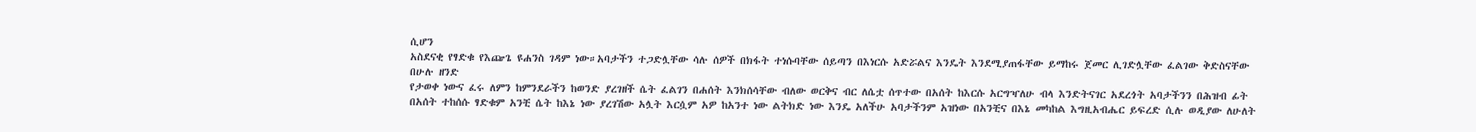ሲሆን
አስደናቂ የፃድቁ የእጬጌ ዩሐንስ ገዳም ነው።አባታችን ተጋድሏቸው ሳሉ ሰዎች በክፋት ተነሱባቸው ሰይጣን በእነርሱ አድሯልና እንዴት እንደሚያጠፋቸው ይማከሩ ጀመር ሊገድሏቸው ፈልገው ቅድስናቸው በሁሉ ዘንድ
የታወቀ ነውና ፈሩ ለምን ከምንደራችን ከወንድ ያረገዘች ሴት ፈልገን በሐሰት እንክሰሳቸው ብለው ወርቅና ብር ለሴቷ ሰጥተው በአሰት ከእርሱ አርግዣለሁ ብላ እንድትናገር አደረጎት አባታችንን በሕዝብ ፊት በአሰት ተከሰሱ ፃድቁም አንቺ ሴት ከእኔ ነው ያረገሽው አሏት እርሷም አዎ ከአንተ ነው ልትክድ ነው እንዴ አለችሁ አባታችንም አዝነው በአንቺና በእኔ መካከል እግዚአብሔር ይፍረድ ሲሉ ወዲያው ለሁለት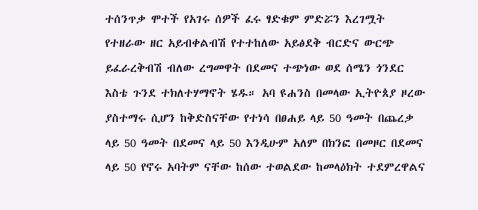ተሰንጥቃ ሞተች የአገሩ ሰዎች ፈሩ ፃድቁም ምድሯን እረገሟት የተዘራው ዘር አይብቀልብሽ የተተከለው አይፅደቅ ብርድና ውርጭ ይፈራረቅብሽ ብለው ረግመዋት በደመና ተጭነው ወደ ሰሜን ጎንደር እስቴ ጉንደ ተክለተሃማኖት ሄዱ። አባ ዩሐንስ በመላው ኢትዮጰያ ዞረው ያስተማሩ ሲሆን ከቅድስናቸው የተነሳ በፀሐይ ላይ 50 ዓመት በጨረቃ ላይ 50 ዓመት በደመና ላይ 50 እንዲሁም አለም በክንፎ በመዞር በደመና ላይ 50 የኖሩ አባትም ናቸው ከሰው ተወልደው ከመላዕክት ተደምረዋልና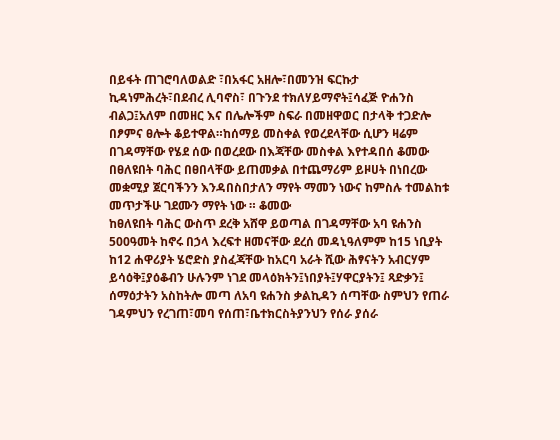በይፋት ጠገሮባለወልድ ፣በአፋር አዘሎ፣በመንዝ ፍርኩታ ኪዳነምሕረት፣በደብረ ሊባኖስ፣ በጉንደ ተክለሃይማኖት፤ሳፈጅ ዮሐንስ ብልጋ፤አለም በመዘር እና በሌሎችም ስፍራ በመዘዋወር በታላቅ ተጋድሎ በፆምና ፀሎት ቆይተዋል።ከሰማይ መስቀል የወረደላቸው ሲሆን ዛሬም በገዳማቸው የሄደ ሰው በወረደው በእጃቸው መስቀል እየተዳበሰ ቆመው በፀለዩበት ባሕር በፀበላቸው ይጠመቃል በተጨማሪም ይዞሀት በነበረው መቋሚያ ጀርባችንን እንዳበስበታለን ማየት ማመን ነውና ከምስሉ ተመልከቱ መጥታችሁ ገደሙን ማየት ነው ። ቆመው
ከፀለዩበት ባሕር ውስጥ ደረቅ አሸዋ ይወጣል በገዳማቸው አባ ዩሐንስ 500ዓመት ከኖሩ በኃላ እረፍተ ዘመናቸው ደረሰ መዳኒዓለምም ከ15 ነቢያት ከ12 ሐዋሪያት ሄሮድስ ያስፈጃቸው ከአርባ አራት ሺው ሕፃናትን አብርሃም ይሳዕቅ፤ያዕቆብን ሁሉንም ነገደ መላዕክትን፤ነበያት፤ሃዋርያትን፤ ጻድቃን፤ ሰማዕታትን አስከትሎ መጣ ለአባ ዩሐንስ ቃልኪዳን ሰጣቸው ስምህን የጠራ ገዳምህን የረገጠ፣መባ የሰጠ፣ቤተክርስትያንህን የሰራ ያሰራ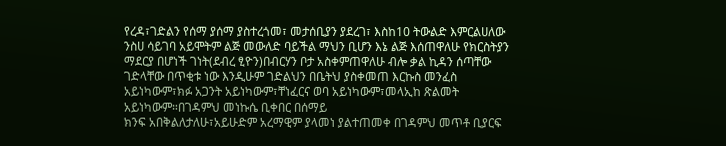የረዳ፣ገድልን የሰማ ያሰማ ያስተረጎመ፣ መታሰቢያን ያደረገ፣ እስከ10 ትውልድ እምርልሀለው ንስሀ ሳይገባ አይሞትም ልጅ መውለድ ባይችል ማህን ቢሆን እኔ ልጅ እሰጠዋለሁ የክርስትያን ማደርያ በሆነች ገነት(ደብረ ፂዮን)በብርሃን ቦታ አስቀምጠዋለሁ ብሎ ቃል ኪዳን ሰጣቸው ገድላቸው በጥቂቱ ነው እንዲሁም ገድልህን በቤትህ ያስቀመጠ እርኩስ መንፈስ አይነካውም፣ክፉ አጋንት አይነካውም፣ቸነፈርና ወባ አይነካውም፣መላኢከ ጽልመት አይነካውም።በገዳምህ መነኩሴ ቢቀበር በሰማይ
ክንፍ አበቅልለታለሁ፣አይሁድም አረማዊም ያላመነ ያልተጠመቀ በገዳምህ መጥቶ ቢያርፍ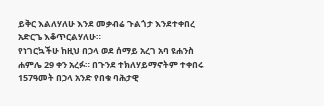ይቅር እልለሃለሁ እንደ መቃብሬ ጉልጎታ እንደተቀበረ አድርጌ እቆጥርልሃለሁ።
የነገርኳችሁ ከዚህ በኃላ ወደ ሰማይ አረገ አባ ዩሐንስ ሐምሌ 29 ቀን አረፉ። በጉንደ ተክለሃይማኖትም ተቀበሩ 157ዓመት በኃላ አንድ የበቁ ባሕታዊ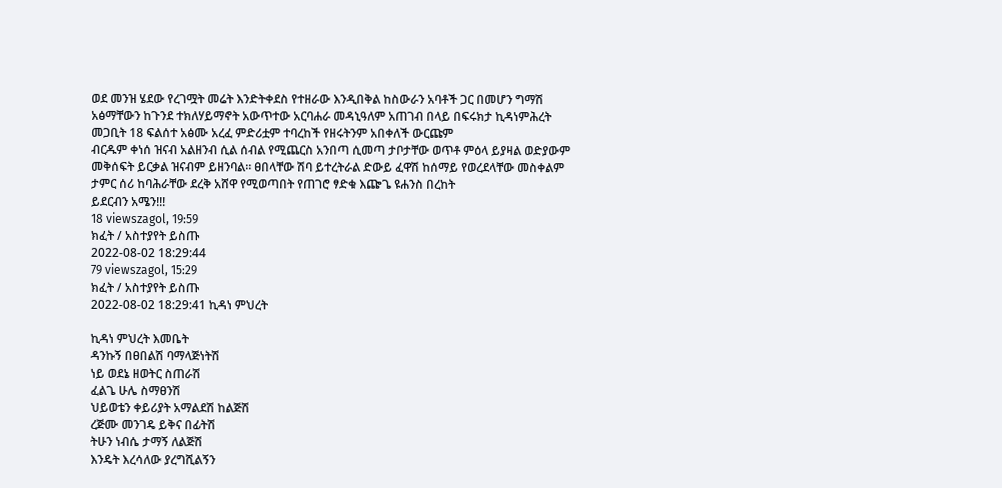ወደ መንዝ ሄደው የረገሟት መሬት እንድትቀደስ የተዘራው እንዲበቅል ከስውራን አባቶች ጋር በመሆን ግማሽ አፅማቸውን ከጉንደ ተክለሃይማኖት አውጥተው አርባሐራ መዳኒዓለም አጠገብ በላይ በፍሩክታ ኪዳነምሕረት መጋቢት 18 ፍልሰተ አፅሙ አረፈ ምድሪቷም ተባረከች የዘሩትንም አበቀለች ውርጩም
ብርዱም ቀነሰ ዝናብ አልዘንብ ሲል ሰብል የሚጨርስ አንበጣ ሲመጣ ታቦታቸው ወጥቶ ምዕላ ይያዛል ወድያውም መቅሰፍት ይርቃል ዝናብም ይዘንባል። ፀበላቸው ሽባ ይተረትራል ድውይ ፈዋሽ ከሰማይ የወረደላቸው መስቀልም ታምር ሰሪ ከባሕራቸው ደረቅ አሸዋ የሚወጣበት የጠገሮ ፃድቁ እጬጌ ዩሐንስ በረከት
ይደርብን አሜን!!!
18 viewszagol, 19:59
ክፈት / አስተያየት ይስጡ
2022-08-02 18:29:44
79 viewszagol, 15:29
ክፈት / አስተያየት ይስጡ
2022-08-02 18:29:41 ኪዳነ ምህረት

ኪዳነ ምህረት እመቤት
ዳንኩኝ በፀበልሽ ባማላጅነትሽ
ነይ ወደኔ ዘወትር ስጠራሽ
ፈልጌ ሁሌ ስማፀንሽ
ህይወቴን ቀይሪያት አማልደሽ ከልጅሽ
ረጅሙ መንገዴ ይቅና በፊትሽ
ትሁን ነብሴ ታማኝ ለልጅሽ
እንዴት እረሳለው ያረግሺልኝን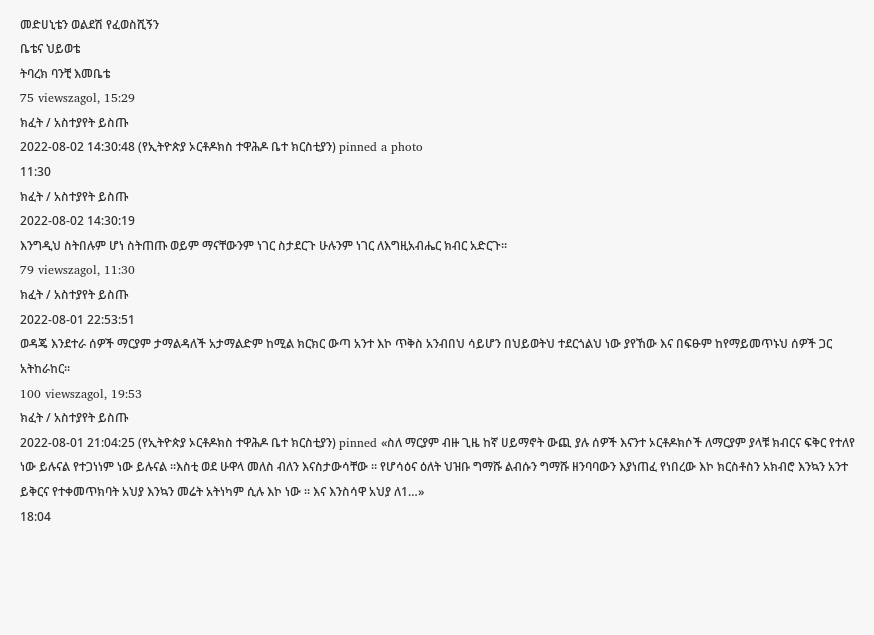መድሀኒቴን ወልደሽ የፈወስሺኝን
ቤቴና ህይወቴ
ትባረክ ባንቺ እመቤቴ
75 viewszagol, 15:29
ክፈት / አስተያየት ይስጡ
2022-08-02 14:30:48 (የኢትዮጵያ ኦርቶዶክስ ተዋሕዶ ቤተ ክርስቲያን) pinned a photo
11:30
ክፈት / አስተያየት ይስጡ
2022-08-02 14:30:19
እንግዲህ ስትበሉም ሆነ ስትጠጡ ወይም ማናቸውንም ነገር ስታደርጉ ሁሉንም ነገር ለእግዚአብሔር ክብር አድርጉ።
79 viewszagol, 11:30
ክፈት / አስተያየት ይስጡ
2022-08-01 22:53:51
ወዳጄ እንደተራ ሰዎች ማርያም ታማልዳለች አታማልድም ከሚል ክርክር ውጣ አንተ እኮ ጥቅስ አንብበህ ሳይሆን በህይወትህ ተደርጎልህ ነው ያየኸው እና በፍፁም ከየማይመጥኑህ ሰዎች ጋር አትከራከር፡፡
100 viewszagol, 19:53
ክፈት / አስተያየት ይስጡ
2022-08-01 21:04:25 (የኢትዮጵያ ኦርቶዶክስ ተዋሕዶ ቤተ ክርስቲያን) pinned «ስለ ማርያም ብዙ ጊዜ ከኛ ሀይማኖት ውጪ ያሉ ሰዎች እናንተ ኦርቶዶክሶች ለማርያም ያላቹ ክብርና ፍቅር የተለየ ነው ይሉናል የተጋነነም ነው ይሉናል ።እስቲ ወደ ሁዋላ መለስ ብለን እናስታውሳቸው ። የሆሳዕና ዕለት ህዝቡ ግማሹ ልብሱን ግማሹ ዘንባባውን እያነጠፈ የነበረው እኮ ክርስቶስን አክብሮ እንኳን አንተ ይቅርና የተቀመጥክባት አህያ እንኳን መሬት አትነካም ሲሉ እኮ ነው ። እና እንስሳዋ አህያ ለ1…»
18:04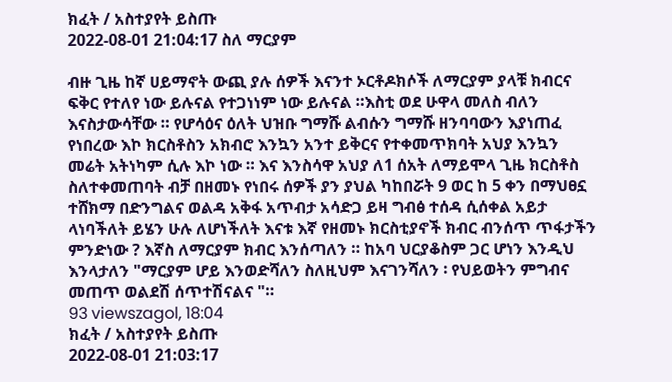ክፈት / አስተያየት ይስጡ
2022-08-01 21:04:17 ስለ ማርያም

ብዙ ጊዜ ከኛ ሀይማኖት ውጪ ያሉ ሰዎች እናንተ ኦርቶዶክሶች ለማርያም ያላቹ ክብርና ፍቅር የተለየ ነው ይሉናል የተጋነነም ነው ይሉናል ።እስቲ ወደ ሁዋላ መለስ ብለን እናስታውሳቸው ። የሆሳዕና ዕለት ህዝቡ ግማሹ ልብሱን ግማሹ ዘንባባውን እያነጠፈ የነበረው እኮ ክርስቶስን አክብሮ እንኳን አንተ ይቅርና የተቀመጥክባት አህያ እንኳን መሬት አትነካም ሲሉ እኮ ነው ። እና እንስሳዋ አህያ ለ1 ሰአት ለማይሞላ ጊዜ ክርስቶስ ስለተቀመጠባት ብቻ በዘመኑ የነበሩ ሰዎች ያን ያህል ካከበሯት 9 ወር ከ 5 ቀን በማህፀኗ ተሸክማ በድንግልና ወልዳ አቅፋ አጥብታ አሳድጋ ይዛ ግብፅ ተሰዳ ሲሰቀል አይታ ላነባችለት ይሄን ሁሉ ለሆነችለት እናቱ እኛ የዘመኑ ክርስቲያኖች ክብር ብንሰጥ ጥፋታችን ምንድነው ? እኛስ ለማርያም ክብር እንሰጣለን ። ከአባ ህርያቆስም ጋር ሆነን እንዲህ እንላታለን "ማርያም ሆይ እንወድሻለን ስለዚህም እናገንሻለን ፡ የህይወትን ምግብና መጠጥ ወልደሽ ሰጥተሽናልና "።
93 viewszagol, 18:04
ክፈት / አስተያየት ይስጡ
2022-08-01 21:03:17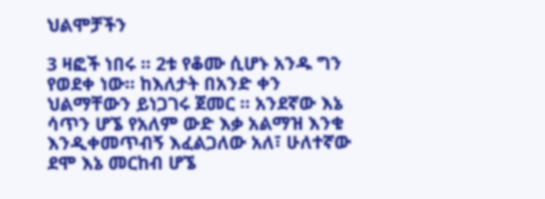ህልሞቻችን

3 ዛፎች ነበሩ ። 2ቱ የቆሙ ሲሆኑ አንዱ ግን የወደቀ ነው። ከእለታት በአንድ ቀን ህልማቸውን ይነጋገሩ ጀመር ። አንደኛው እኔ ሳጥን ሆኜ የአለም ውድ እቃ አልማዝ እንቁ እንዲቀመጥብኝ እፈልጋለው አለ፣ ሁለተኛው ደሞ እኔ መርከብ ሆኜ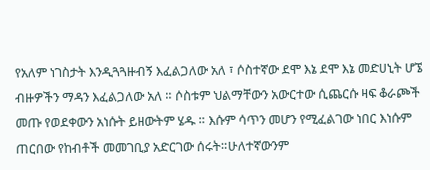የአለም ነገስታት እንዲጓጓዙብኝ እፈልጋለው አለ ፣ ሶስተኛው ደሞ እኔ ደሞ እኔ መድሀኒት ሆኜ ብዙዎችን ማዳን እፈልጋለው አለ ። ሶስቱም ህልማቸውን አውርተው ሲጨርሱ ዛፍ ቆራጮች መጡ የወደቀውን አነሱት ይዘውትም ሄዱ ። እሱም ሳጥን መሆን የሚፈልገው ነበር እነሱም ጠርበው የከብቶች መመገቢያ አድርገው ሰሩት።ሁለተኛውንም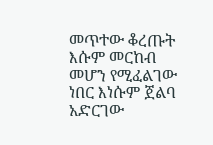መጥተው ቆረጡት እሱም መርከብ መሆን የሚፈልገው ነበር እነሱም ጀልባ አድርገው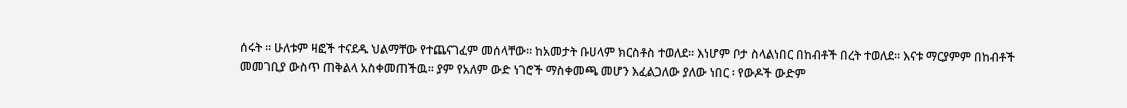ሰሩት ። ሁለቱም ዛፎች ተናደዱ ህልማቸው የተጨናገፈም መሰላቸው። ከአመታት ቡሀላም ክርስቶስ ተወለደ። እነሆም ቦታ ስላልነበር በከብቶች በረት ተወለደ። እናቱ ማርያምም በከብቶች መመገቢያ ውስጥ ጠቅልላ አስቀመጠችዉ። ያም የአለም ውድ ነገሮች ማስቀመጫ መሆን እፈልጋለው ያለው ነበር ፡ የውዶች ውድም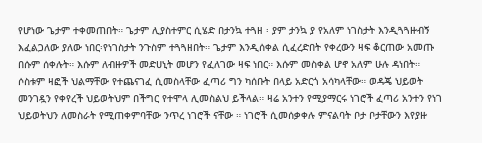የሆነው ጌታም ተቀመጠበት። ጌታም ሊያስተምር ሲሄድ በታንኳ ተጓዘ ፡ ያም ታንኳ ያ የአለም ነገስታት እንዲጓጓዙብኝ እፈልጋለው ያለው ነበር፡የነገስታት ንጉስም ተጓጓዘበት። ጌታም እንዲሰቀል ሲፈረድበት የቀረውን ዛፍ ቆርጠው አመጡ በሱም ሰቀሉት። እሱም ለብዙዎች መድሀኒት መሆን የፈለገው ዛፍ ነበር። እሱም መስቀል ሆኖ አለም ሁሉ ዳነበት። ሶስቱም ዛፎች ህልማቸው የተጨናገፈ ሲመስላቸው ፈጣሪ ግን ካሰቡት በላይ አድርጎ አሳካላቸው። ወዳጄ ህይወት መንገዷን የቀየረች ህይወትህም በችግር የተሞላ ሊመስልህ ይችላል። ዛሬ አንተን የሚያማርሩ ነገሮች ፈጣሪ አንተን የነገ ህይወትህን ለመስራት የሚጠቀምባቸው ንጥረ ነገሮች ናቸው ። ነገሮች ሲመሰቃቀሉ ምናልባት ቦታ ቦታቸውን እየያዙ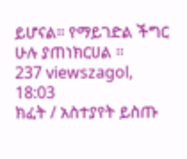ይሆናል። የማይገድል ችግር ሁሉ ያጠነክርሀል ።
237 viewszagol, 18:03
ክፈት / አስተያየት ይስጡ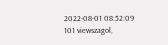2022-08-01 08:52:09
101 viewszagol,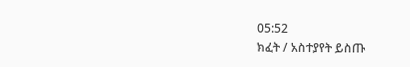05:52
ክፈት / አስተያየት ይስጡ